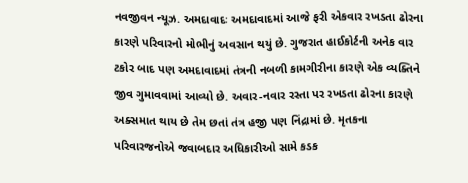નવજીવન ન્યૂઝ. અમદાવાદઃ અમદાવાદમાં આજે ફરી એકવાર રખડતા ઢોરના કારણે પરિવારનો મોભીનું અવસાન થયું છે. ગુજરાત હાઈકોર્ટની અનેક વાર ટકોર બાદ પણ અમદાવાદમાં તંત્રની નબળી કામગીરીના કારણે એક વ્યક્તિને જીવ ગુમાવવામાં આવ્યો છે. અવાર-નવાર રસ્તા પર રખડતા ઢોરના કારણે અક્સમાત થાય છે તેમ છતાં તંત્ર હજી પણ નિંદ્રામાં છે. મૃતકના પરિવારજનોએ જવાબદાર અધિકારીઓ સામે કડક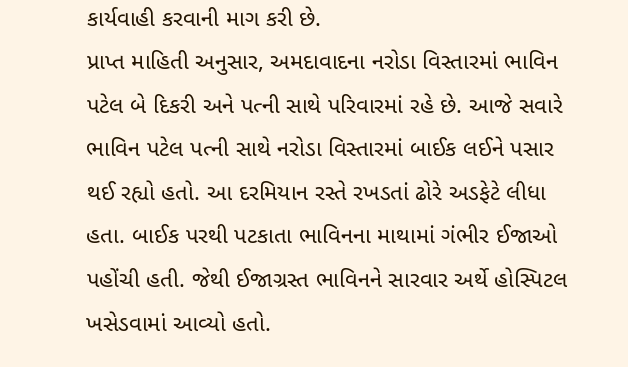કાર્યવાહી કરવાની માગ કરી છે.
પ્રાપ્ત માહિતી અનુસાર, અમદાવાદના નરોડા વિસ્તારમાં ભાવિન પટેલ બે દિકરી અને પત્ની સાથે પરિવારમાં રહે છે. આજે સવારે ભાવિન પટેલ પત્ની સાથે નરોડા વિસ્તારમાં બાઈક લઈને પસાર થઈ રહ્યો હતો. આ દરમિયાન રસ્તે રખડતાં ઢોરે અડફેટે લીધા હતા. બાઈક પરથી પટકાતા ભાવિનના માથામાં ગંભીર ઈજાઓ પહોંચી હતી. જેથી ઈજાગ્રસ્ત ભાવિનને સારવાર અર્થે હોસ્પિટલ ખસેડવામાં આવ્યો હતો.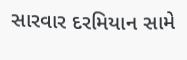સારવાર દરમિયાન સામે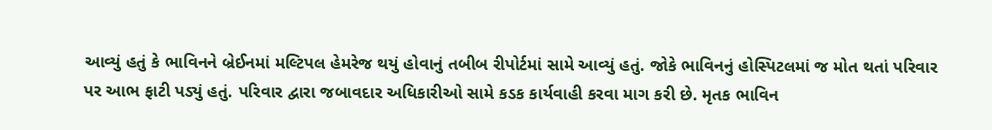આવ્યું હતું કે ભાવિનને બ્રેઈનમાં મલ્ટિપલ હેમરેજ થયું હોવાનું તબીબ રીપોર્ટમાં સામે આવ્યું હતું. જોકે ભાવિનનું હોસ્પિટલમાં જ મોત થતાં પરિવાર પર આભ ફાટી પડ્યું હતું. પરિવાર દ્વારા જબાવદાર અધિકારીઓ સામે કડક કાર્યવાહી કરવા માગ કરી છે. મૃતક ભાવિન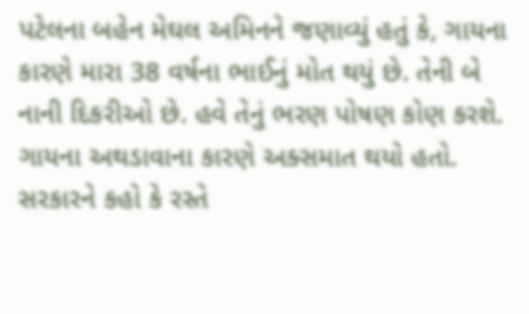પટેલના બહેન મેઘલ અમિનને જણાવ્યું હતું કે, ગાયના કારણે મારા 38 વર્ષના ભાઈનું મોત થયું છે. તેની બે નાની દિકરીઓ છે. હવે તેનું ભરણ પોષણ કોણ કરશે. ગાયના અથડાવાના કારણે અક્સમાત થયો હતો. સરકારને કહો કે રસ્તે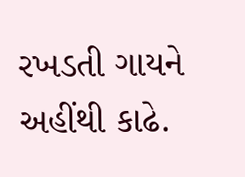રખડતી ગાયને અહીંથી કાઢે.